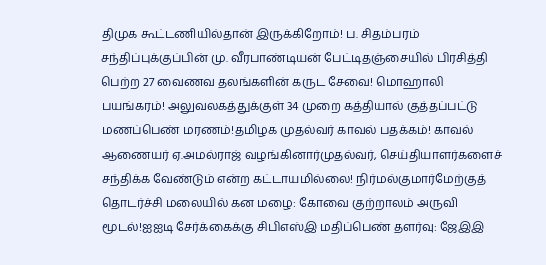திமுக கூட்டணியில்தான் இருக்கிறோம்! ப. சிதம்பரம் சந்திப்புக்குப்பின் மு. வீரபாண்டியன் பேட்டிதஞ்சையில் பிரசித்தி பெற்ற 27 வைணவ தலங்களின் கருட சேவை! மொஹாலி பயங்கரம்! அலுவலகத்துக்குள் 34 முறை கத்தியால் குத்தப்பட்டு மணப்பெண் மரணம்!தமிழக முதல்வர் காவல் பதக்கம்! காவல் ஆணையர் ஏ.அமல்ராஜ் வழங்கினார்முதல்வர், செய்தியாளர்களைச் சந்திக்க வேண்டும் என்ற கட்டாயமில்லை! நிர்மல்குமார்மேற்குத் தொடர்ச்சி மலையில் கன மழை: கோவை குற்றாலம் அருவி மூடல்!ஐஐடி சேர்க்கைக்கு சிபிஎஸ்இ மதிப்பெண் தளர்வு: ஜேஇஇ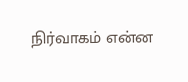நிர்வாகம் என்ன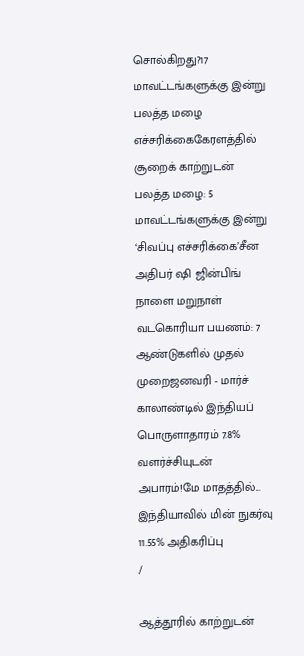சொல்கிறது?17 மாவட்டங்களுக்கு இன்று பலத்த மழை எச்சரிக்கைகேரளத்தில் சூறைக் காற்றுடன் பலத்த மழை: 5 மாவட்டங்களுக்கு இன்று ‘சிவப்பு எச்சரிக்கை’சீன அதிபர் ஷி ஜின்பிங் நாளை மறுநாள் வடகொரியா பயணம்: 7 ஆண்டுகளில் முதல் முறைஜனவரி - மார்ச் காலாண்டில் இந்தியப் பொருளாதாரம் 7.8% வளர்ச்சியுடன் அபாரம்!மே மாதத்தில்... இந்தியாவில் மின் நுகர்வு 11.55% அதிகரிப்பு
/

ஆத்தூரில் காற்றுடன்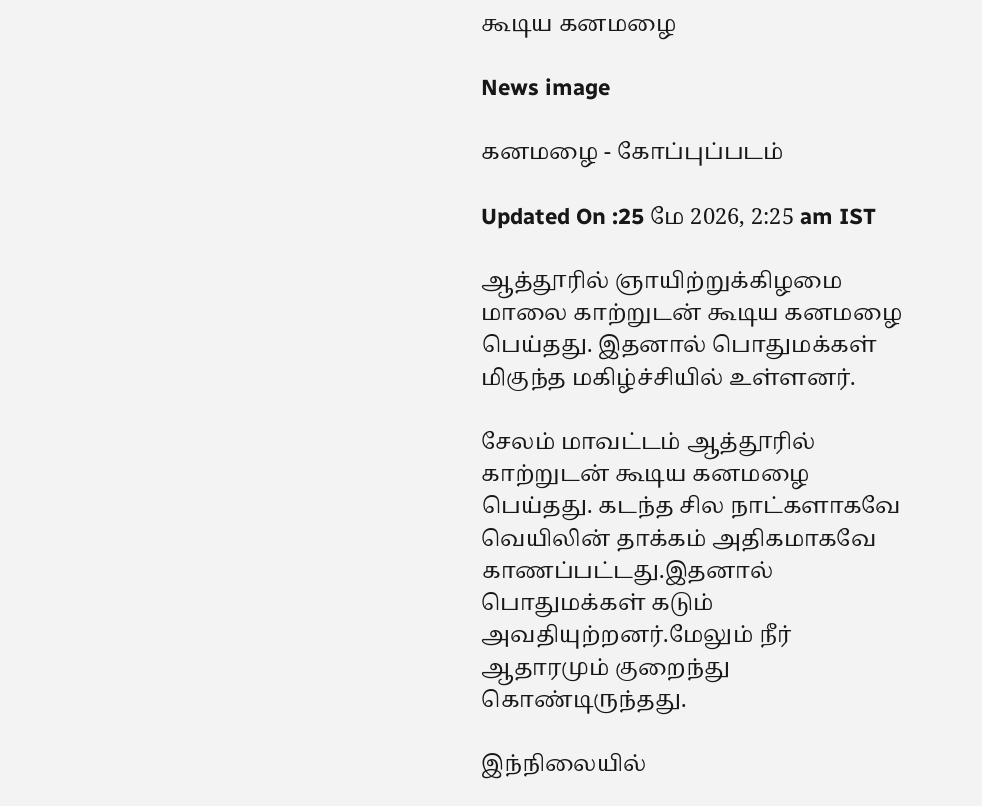கூடிய கனமழை

News image

கனமழை - கோப்புப்படம்

Updated On :25 மே 2026, 2:25 am IST

ஆத்தூரில் ஞாயிற்றுக்கிழமை மாலை காற்றுடன் கூடிய கனமழை பெய்தது. இதனால் பொதுமக்கள் மிகுந்த மகிழ்ச்சியில் உள்ளனர்.

சேலம் மாவட்டம் ஆத்தூரில் காற்றுடன் கூடிய கனமழை பெய்தது. கடந்த சில நாட்களாகவே வெயிலின் தாக்கம் அதிகமாகவே காணப்பட்டது.இதனால் பொதுமக்கள் கடும் அவதியுற்றனர்.மேலும் நீர் ஆதாரமும் குறைந்து கொண்டிருந்தது.

இந்நிலையில்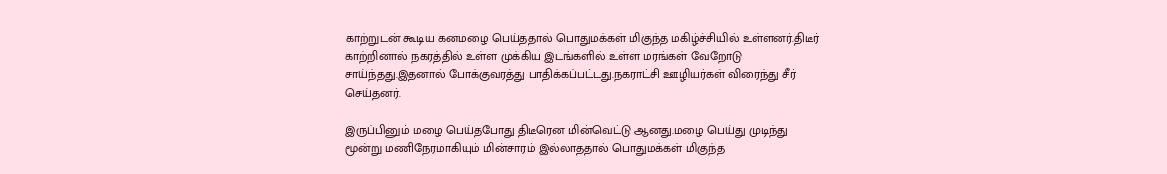காற்றுடன் கூடிய கனமழை பெய்ததால் பொதுமக்கள் மிகுந்த மகிழ்ச்சியில் உள்ளனர்.திடீர் காற்றினால் நகரத்தில் உள்ள முக்கிய இடங்களில் உள்ள மரங்கள் வேறோடு சாய்ந்தது.இதனால் போக்குவரத்து பாதிக்கப்பட்டது.நகராட்சி ஊழியர்கள் விரைந்து சீர் செய்தனர்.

இருப்பினும் மழை பெய்தபோது திடீரென மின்வெட்டு ஆனது.மழை பெய்து முடிந்து மூன்று மணிநேரமாகியும் மின்சாரம் இல்லாததால் பொதுமக்கள் மிகுந்த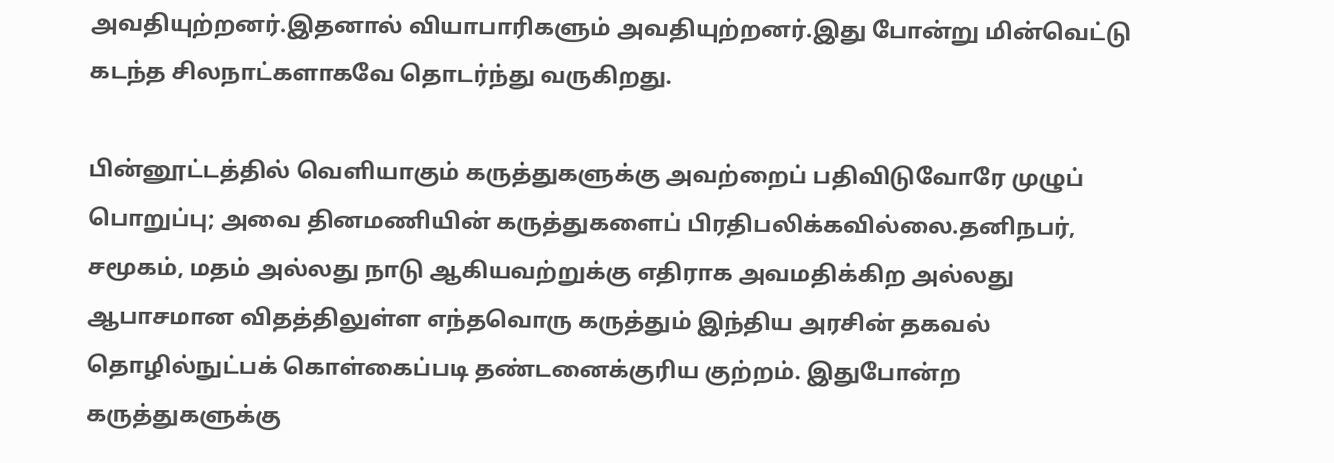அவதியுற்றனர்.இதனால் வியாபாரிகளும் அவதியுற்றனர்.இது போன்று மின்வெட்டு கடந்த சிலநாட்களாகவே தொடர்ந்து வருகிறது.

பின்னூட்டத்தில் வெளியாகும் கருத்துகளுக்கு அவற்றைப் பதிவிடுவோரே முழுப் பொறுப்பு; அவை தினமணியின் கருத்துகளைப் பிரதிபலிக்கவில்லை.தனிநபர், சமூகம், மதம் அல்லது நாடு ஆகியவற்றுக்கு எதிராக அவமதிக்கிற அல்லது ஆபாசமான விதத்திலுள்ள எந்தவொரு கருத்தும் இந்திய அரசின் தகவல் தொழில்நுட்பக் கொள்கைப்படி தண்டனைக்குரிய குற்றம். இதுபோன்ற கருத்துகளுக்கு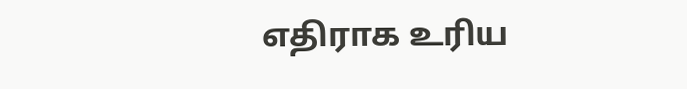எதிராக உரிய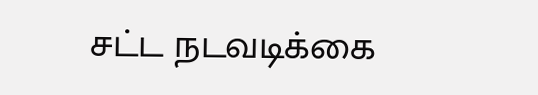சட்ட நடவடிக்கை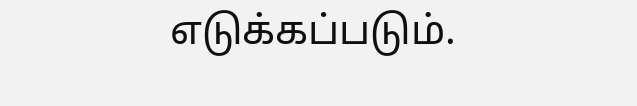எடுக்கப்படும்.